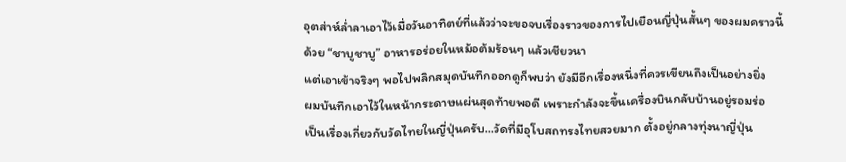อุตส่าห์ล่ำลาเอาไว้เมื่อวันอาทิตย์ที่แล้วว่าจะขอจบเรื่องราวของการไปเยือนญี่ปุ่นสั้นๆ ของผมคราวนี้ด้วย “ชาบูชาบู” อาหารอร่อยในหม้อต้มร้อนๆ แล้วเชียวนา
แต่เอาเข้าจริงๆ พอไปพลิกสมุดบันทึกออกดูก็พบว่า ยังมีอีกเรื่องหนึ่งที่ควรเขียนถึงเป็นอย่างยิ่ง
ผมบันทึกเอาไว้ในหน้ากระดาษแผ่นสุดท้ายพอดี เพราะกำลังจะขึ้นเครื่องบินกลับบ้านอยู่รอมร่อ
เป็นเรื่องเกี่ยวกับวัดไทยในญี่ปุ่นครับ…วัดที่มีอุโบสถทรงไทยสวยมาก ตั้งอยู่กลางทุ่งนาญี่ปุ่น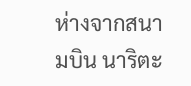ห่างจากสนามบิน นาริตะ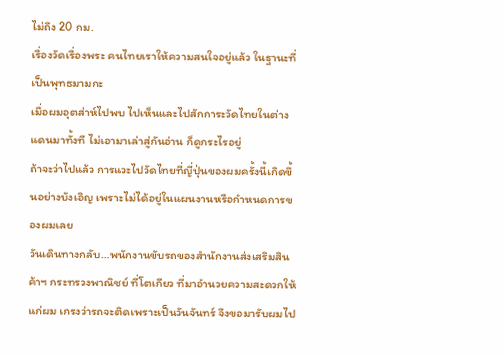ไม่ถึง 20 กม.
เรื่องวัดเรื่องพระ คนไทยเราให้ความสนใจอยู่แล้ว ในฐานะที่เป็นพุทธมามกะ
เมื่อผมอุตส่าห์ไปพบ ไปเห็นและไปสักการะวัดไทยในต่างแดนมาทั้งที ไม่เอามาเล่าสู่กันอ่าน ก็ดูกระไรอยู่
ถ้าจะว่าไปแล้ว การแวะไปวัดไทยที่ญี่ปุ่นของผมครั้งนี้เกิดขึ้นอย่างบังเอิญ เพราะไม่ได้อยู่ในแผนงานหรือกำหนดการของผมเลย
วันเดินทางกลับ…พนักงานขับรถของสำนักงานส่งเสริมสินค้าฯ กระทรวงพาณิชย์ ที่โตเกียว ที่มาอำนวยความสะดวกให้แก่ผม เกรงว่ารถจะติดเพราะเป็นวันจันทร์ จึงขอมารับผมไป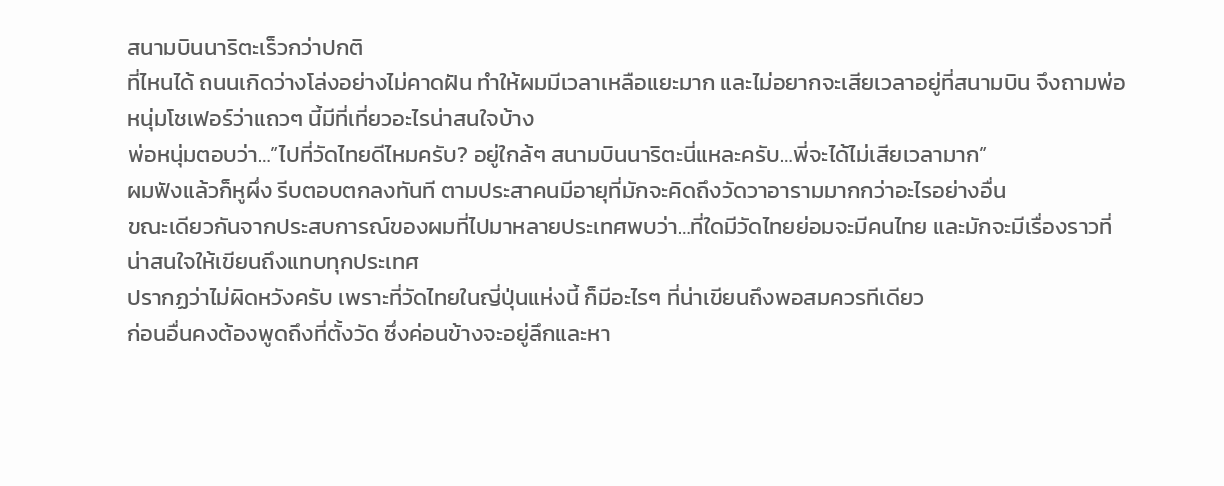สนามบินนาริตะเร็วกว่าปกติ
ที่ไหนได้ ถนนเกิดว่างโล่งอย่างไม่คาดฝัน ทำให้ผมมีเวลาเหลือแยะมาก และไม่อยากจะเสียเวลาอยู่ที่สนามบิน จึงถามพ่อหนุ่มโชเฟอร์ว่าแถวๆ นี้มีที่เที่ยวอะไรน่าสนใจบ้าง
พ่อหนุ่มตอบว่า…”ไปที่วัดไทยดีไหมครับ? อยู่ใกล้ๆ สนามบินนาริตะนี่แหละครับ…พี่จะได้ไม่เสียเวลามาก”
ผมฟังแล้วก็หูผึ่ง รีบตอบตกลงทันที ตามประสาคนมีอายุที่มักจะคิดถึงวัดวาอารามมากกว่าอะไรอย่างอื่น
ขณะเดียวกันจากประสบการณ์ของผมที่ไปมาหลายประเทศพบว่า…ที่ใดมีวัดไทยย่อมจะมีคนไทย และมักจะมีเรื่องราวที่น่าสนใจให้เขียนถึงแทบทุกประเทศ
ปรากฏว่าไม่ผิดหวังครับ เพราะที่วัดไทยในญี่ปุ่นแห่งนี้ ก็มีอะไรๆ ที่น่าเขียนถึงพอสมควรทีเดียว
ก่อนอื่นคงต้องพูดถึงที่ตั้งวัด ซึ่งค่อนข้างจะอยู่ลึกและหา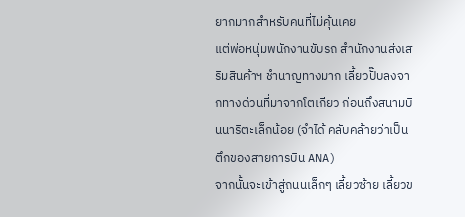ยากมากสำหรับคนที่ไม่คุ้นเคย
แต่พ่อหนุ่มพนักงานขับรถ สำนักงานส่งเสริมสินค้าฯ ชำนาญทางมาก เลี้ยวปั๊บลงจากทางด่วนที่มาจากโตเกียว ก่อนถึงสนามบินนาริตะเล็กน้อย (จำได้ คลับคล้ายว่าเป็นตึกของสายการบิน ANA)
จากนั้นจะเข้าสู่ถนนเล็กๆ เลี้ยวซ้าย เลี้ยวข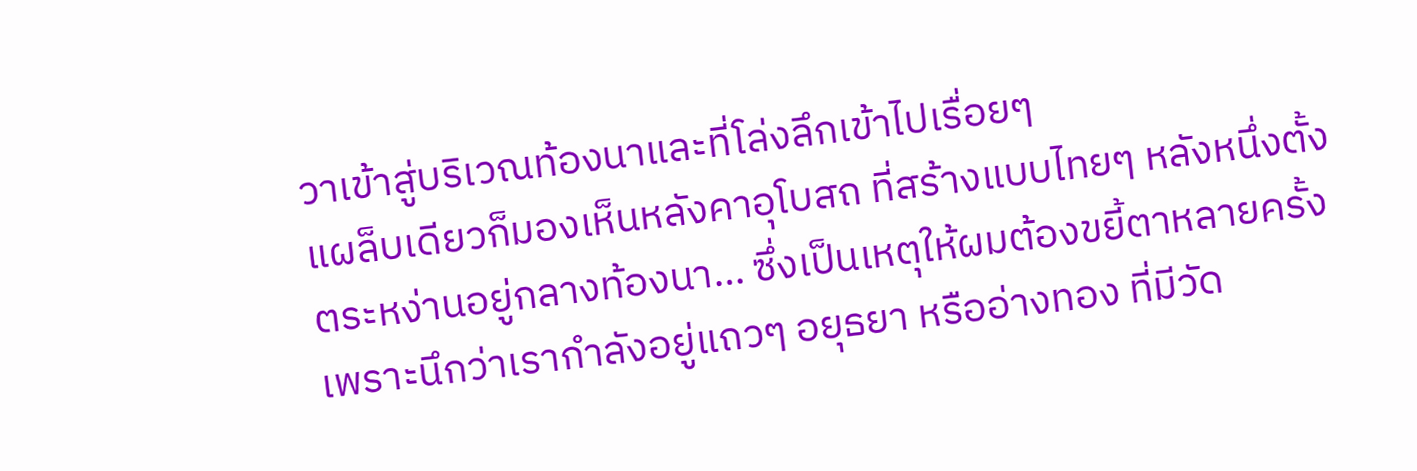วาเข้าสู่บริเวณท้องนาและที่โล่งลึกเข้าไปเรื่อยๆ
แผล็บเดียวก็มองเห็นหลังคาอุโบสถ ที่สร้างแบบไทยๆ หลังหนึ่งตั้งตระหง่านอยู่กลางท้องนา… ซึ่งเป็นเหตุให้ผมต้องขยี้ตาหลายครั้ง เพราะนึกว่าเรากำลังอยู่แถวๆ อยุธยา หรืออ่างทอง ที่มีวัด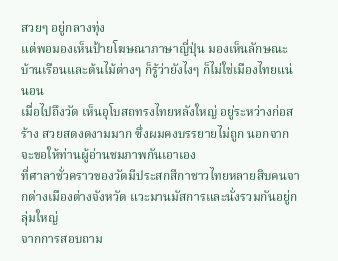สวยๆ อยู่กลางทุ่ง
แต่พอมองเห็นป้ายโฆษณาภาษาญี่ปุ่น มองเห็นลักษณะบ้านเรือนและต้นไม้ต่างๆ ก็รู้ว่ายังไงๆ ก็ไม่ใช่เมืองไทยแน่นอน
เมื่อไปถึงวัด เห็นอุโบสถทรงไทยหลังใหญ่ อยู่ระหว่างก่อสร้าง สวยสดงดงามมาก ซึ่งผมคงบรรยายไม่ถูก นอกจากจะขอให้ท่านผู้อ่านชมภาพกันเอาเอง
ที่ศาลาชั่วคราวของวัดมีประสกสีกาชาวไทยหลายสิบคนจากต่างเมืองต่างจังหวัด แวะมานมัสการและนั่งรวมกันอยู่กลุ่มใหญ่
จากการสอบถาม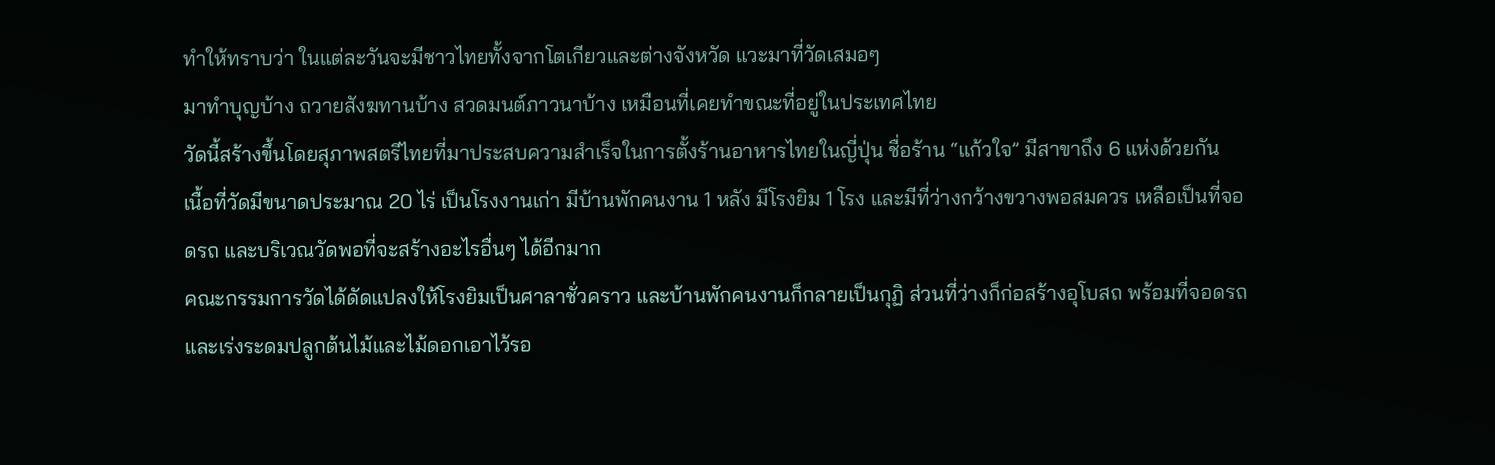ทำให้ทราบว่า ในแต่ละวันจะมีชาวไทยทั้งจากโตเกียวและต่างจังหวัด แวะมาที่วัดเสมอๆ
มาทำบุญบ้าง ถวายสังฆทานบ้าง สวดมนต์ภาวนาบ้าง เหมือนที่เคยทำขณะที่อยู่ในประเทศไทย
วัดนี้สร้างขึ้นโดยสุภาพสตรีไทยที่มาประสบความสำเร็จในการตั้งร้านอาหารไทยในญี่ปุ่น ชื่อร้าน “แก้วใจ” มีสาขาถึง 6 แห่งด้วยกัน
เนื้อที่วัดมีขนาดประมาณ 20 ไร่ เป็นโรงงานเก่า มีบ้านพักคนงาน 1 หลัง มีโรงยิม 1 โรง และมีที่ว่างกว้างขวางพอสมควร เหลือเป็นที่จอดรถ และบริเวณวัดพอที่จะสร้างอะไรอื่นๆ ได้อีกมาก
คณะกรรมการวัดได้ดัดแปลงให้โรงยิมเป็นศาลาชั่วคราว และบ้านพักคนงานก็กลายเป็นกุฏิ ส่วนที่ว่างก็ก่อสร้างอุโบสถ พร้อมที่จอดรถ และเร่งระดมปลูกต้นไม้และไม้ดอกเอาไว้รอ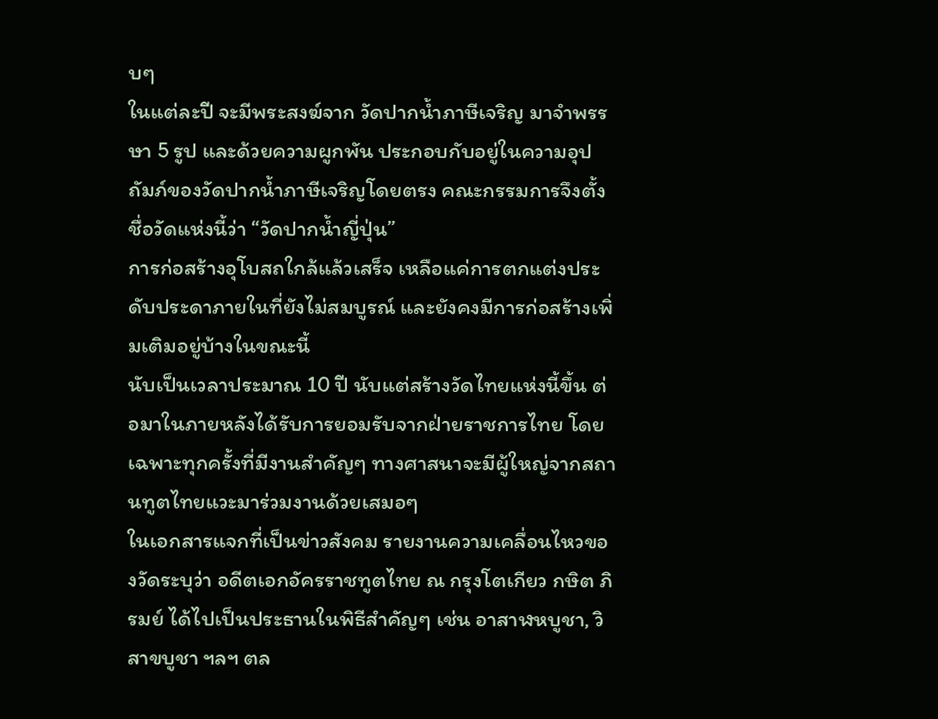บๆ
ในแต่ละปี จะมีพระสงฆ์จาก วัดปากน้ำภาษีเจริญ มาจำพรรษา 5 รูป และด้วยความผูกพัน ประกอบกับอยู่ในความอุปถัมภ์ของวัดปากน้ำภาษีเจริญโดยตรง คณะกรรมการจึงตั้งชื่อวัดแห่งนี้ว่า “วัดปากน้ำญี่ปุ่น”
การก่อสร้างอุโบสถใกล้แล้วเสร็จ เหลือแค่การตกแต่งประดับประดาภายในที่ยังไม่สมบูรณ์ และยังคงมีการก่อสร้างเพิ่มเติมอยู่บ้างในขณะนี้
นับเป็นเวลาประมาณ 10 ปี นับแต่สร้างวัดไทยแห่งนี้ขึ้น ต่อมาในภายหลังได้รับการยอมรับจากฝ่ายราชการไทย โดยเฉพาะทุกครั้งที่มีงานสำคัญๆ ทางศาสนาจะมีผู้ใหญ่จากสถานทูตไทยแวะมาร่วมงานด้วยเสมอๆ
ในเอกสารแจกที่เป็นข่าวสังคม รายงานความเคลื่อนไหวของวัดระบุว่า อดีตเอกอัครราชทูตไทย ณ กรุงโตเกียว กษิต ภิรมย์ ได้ไปเป็นประธานในพิธีสำคัญๆ เช่น อาสาฬหบูชา, วิสาขบูชา ฯลฯ ตล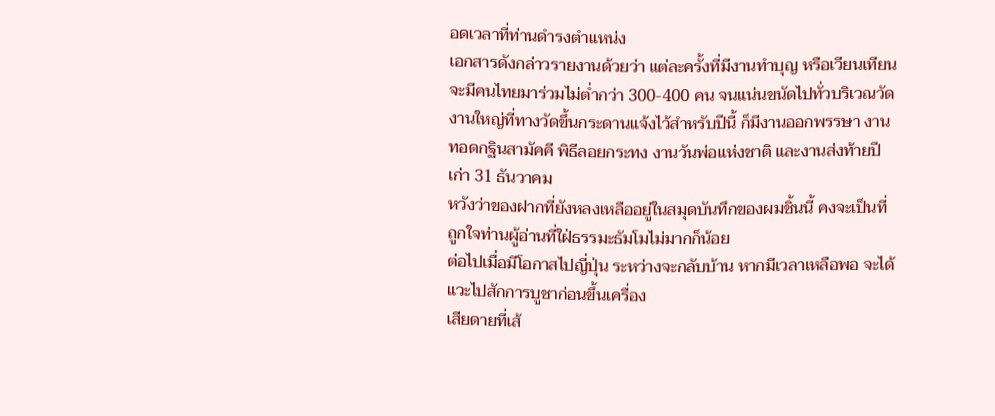อดเวลาที่ท่านดำรงตำแหน่ง
เอกสารดังกล่าวรายงานด้วยว่า แต่ละครั้งที่มีงานทำบุญ หรือเวียนเทียน จะมีคนไทยมาร่วมไม่ต่ำกว่า 300-400 คน จนแน่นขนัดไปทั่วบริเวณวัด
งานใหญ่ที่ทางวัดขึ้นกระดานแจ้งไว้สำหรับปีนี้ ก็มีงานออกพรรษา งานทอดกฐินสามัคคี พิธีลอยกระทง งานวันพ่อแห่งชาติ และงานส่งท้ายปีเก่า 31 ธันวาคม
หวังว่าของฝากที่ยังหลงเหลืออยู่ในสมุดบันทึกของผมชิ้นนี้ คงจะเป็นที่ถูกใจท่านผู้อ่านที่ใฝ่ธรรมะธัมโมไม่มากก็น้อย
ต่อไปเมื่อมีโอกาสไปญี่ปุ่น ระหว่างจะกลับบ้าน หากมีเวลาเหลือพอ จะได้แวะไปสักการบูชาก่อนขึ้นเครื่อง
เสียดายที่เส้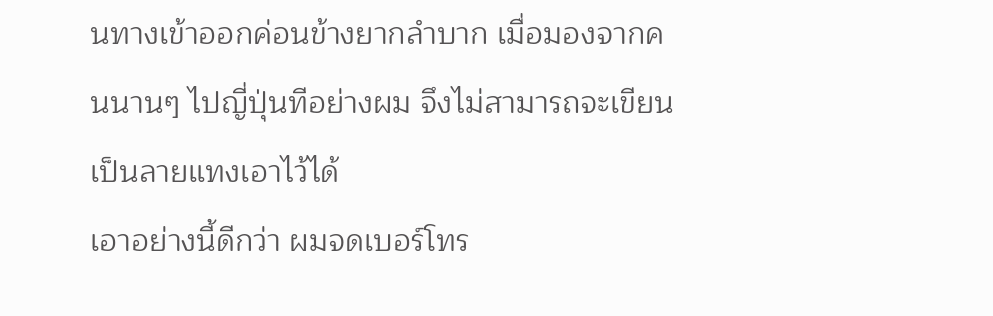นทางเข้าออกค่อนข้างยากลำบาก เมื่อมองจากคนนานๆ ไปญี่ปุ่นทีอย่างผม จึงไม่สามารถจะเขียนเป็นลายแทงเอาไว้ได้
เอาอย่างนี้ดีกว่า ผมจดเบอร์โทร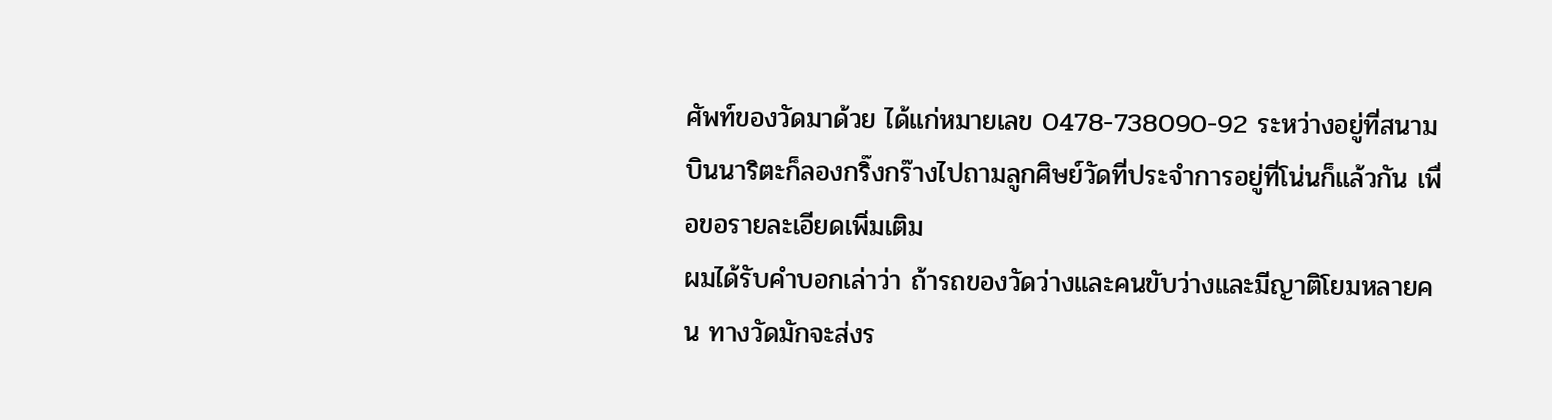ศัพท์ของวัดมาด้วย ได้แก่หมายเลข 0478-738090-92 ระหว่างอยู่ที่สนามบินนาริตะก็ลองกริ๊งกร๊างไปถามลูกศิษย์วัดที่ประจำการอยู่ที่โน่นก็แล้วกัน เพื่อขอรายละเอียดเพิ่มเติม
ผมได้รับคำบอกเล่าว่า ถ้ารถของวัดว่างและคนขับว่างและมีญาติโยมหลายคน ทางวัดมักจะส่งร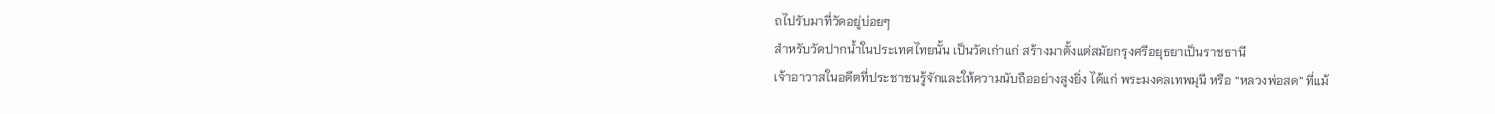ถไปรับมาที่วัดอยู่บ่อยๆ
สำหรับวัดปากน้ำในประเทศไทยนั้น เป็นวัดเก่าแก่ สร้างมาตั้งแต่สมัยกรุงศรีอยุธยาเป็นราชธานี
เจ้าอาวาสในอดีตที่ประชาชนรู้จักและให้ความนับถืออย่างสูงยิ่ง ได้แก่ พระมงคลเทพมุนี หรือ “หลวงพ่อสด” ที่แม้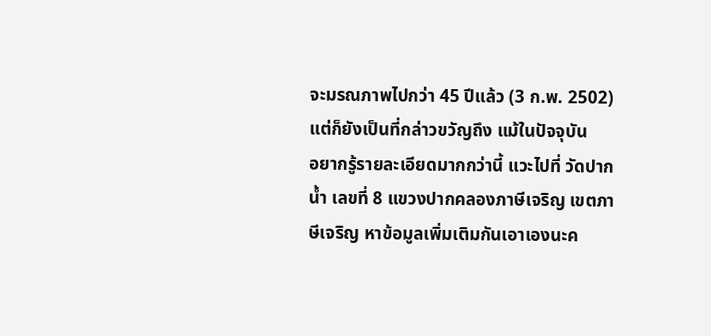จะมรณภาพไปกว่า 45 ปีแล้ว (3 ก.พ. 2502) แต่ก็ยังเป็นที่กล่าวขวัญถึง แม้ในปัจจุบัน
อยากรู้รายละเอียดมากกว่านี้ แวะไปที่ วัดปากน้ำ เลขที่ 8 แขวงปากคลองภาษีเจริญ เขตภาษีเจริญ หาข้อมูลเพิ่มเติมกันเอาเองนะค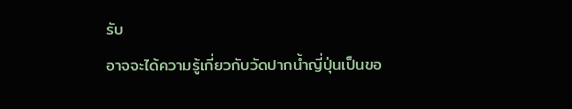รับ
อาจจะได้ความรู้เกี่ยวกับวัดปากน้ำญี่ปุ่นเป็นขอ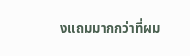งแถมมากกว่าที่ผม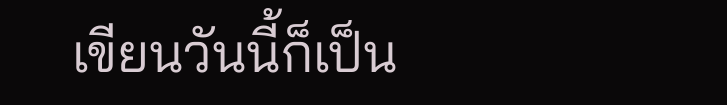เขียนวันนี้ก็เป็น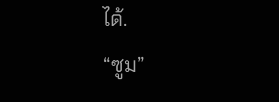ได้.
“ซูม”